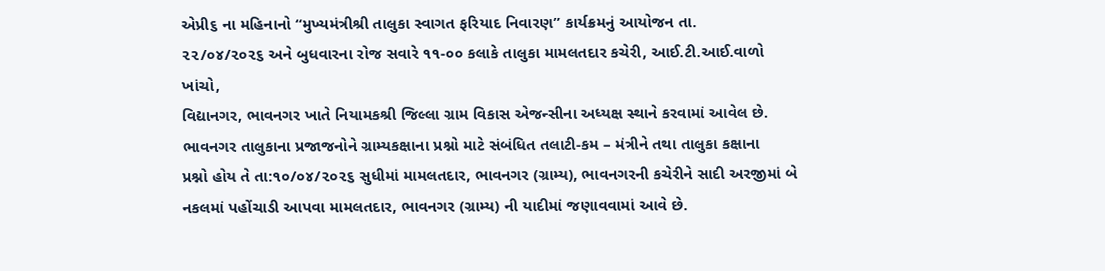એપ્રી૬ ના મહિનાનો “મુખ્યમંત્રીશ્રી તાલુકા સ્વાગત ફરિયાદ નિવારણ” કાર્યક્રમનું આયોજન તા.
૨૨/૦૪/૨૦૨૬ અને બુધવારના રોજ સવારે ૧૧-૦૦ કલાકે તાલુકા મામલતદાર કચેરી, આઈ.ટી.આઈ.વાળો ખાંચો,
વિદ્યાનગર, ભાવનગર ખાતે નિયામકશ્રી જિલ્લા ગ્રામ વિકાસ એજન્સીના અધ્યક્ષ સ્થાને કરવામાં આવેલ છે.
ભાવનગર તાલુકાના પ્રજાજનોને ગ્રામ્યકક્ષાના પ્રશ્નો માટે સંબંધિત તલાટી-કમ – મંત્રીને તથા તાલુકા કક્ષાના
પ્રશ્નો હોય તે તા:૧૦/૦૪/૨૦૨૬ સુધીમાં મામલતદાર, ભાવનગર (ગ્રામ્ય), ભાવનગરની કચેરીને સાદી અરજીમાં બે
નકલમાં પહોંચાડી આપવા મામલતદાર, ભાવનગર (ગ્રામ્ય) ની યાદીમાં જણાવવામાં આવે છે.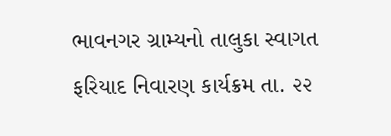ભાવનગર ગ્રામ્યનો તાલુકા સ્વાગત ફરિયાદ નિવારણ કાર્યક્રમ તા. ૨૨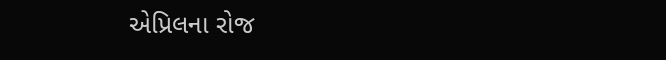એપ્રિલના રોજ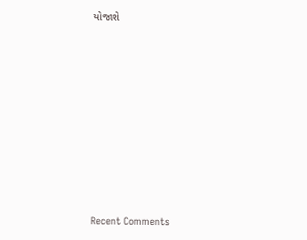યોજાશે
















Recent Comments